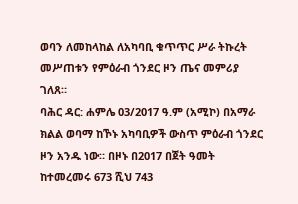ወባን ለመከላከል ለአካባቢ ቁጥጥር ሥራ ትኩረት መሥጠቱን የምዕራብ ጎንደር ዞን ጤና መምሪያ ገለጸ።
ባሕር ዳር: ሐምሌ 03/2017 ዓ.ም (አሚኮ) በአማራ ክልል ወባማ ከኾኑ አካባቢዎች ውስጥ ምዕራብ ጎንደር ዞን አንዱ ነው። በዞኑ በ2017 በጀት ዓመት ከተመረመሩ 673 ሺህ 743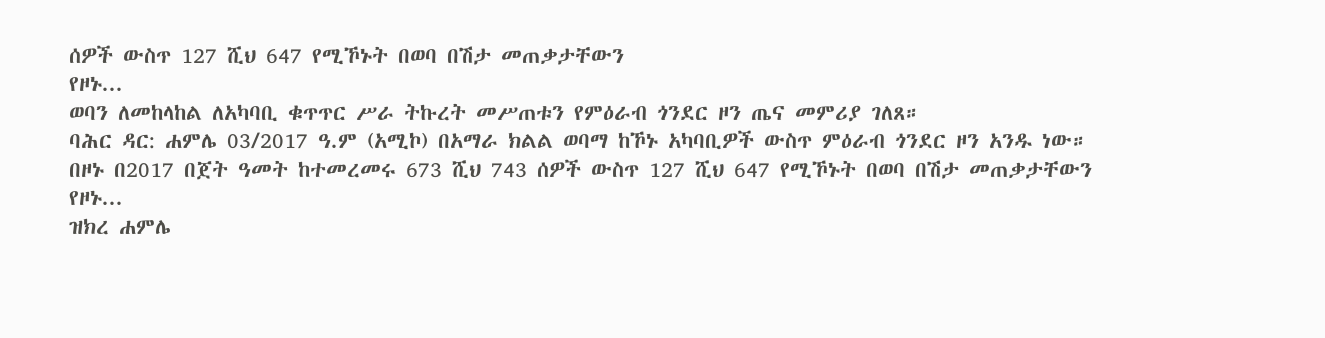ሰዎች ውስጥ 127 ሺህ 647 የሚኾኑት በወባ በሽታ መጠቃታቸውን
የዞኑ...
ወባን ለመከላከል ለአካባቢ ቁጥጥር ሥራ ትኩረት መሥጠቱን የምዕራብ ጎንደር ዞን ጤና መምሪያ ገለጸ።
ባሕር ዳር: ሐምሌ 03/2017 ዓ.ም (አሚኮ) በአማራ ክልል ወባማ ከኾኑ አካባቢዎች ውስጥ ምዕራብ ጎንደር ዞን አንዱ ነው። በዞኑ በ2017 በጀት ዓመት ከተመረመሩ 673 ሺህ 743 ሰዎች ውስጥ 127 ሺህ 647 የሚኾኑት በወባ በሽታ መጠቃታቸውን
የዞኑ...
ዝክረ ሐምሌ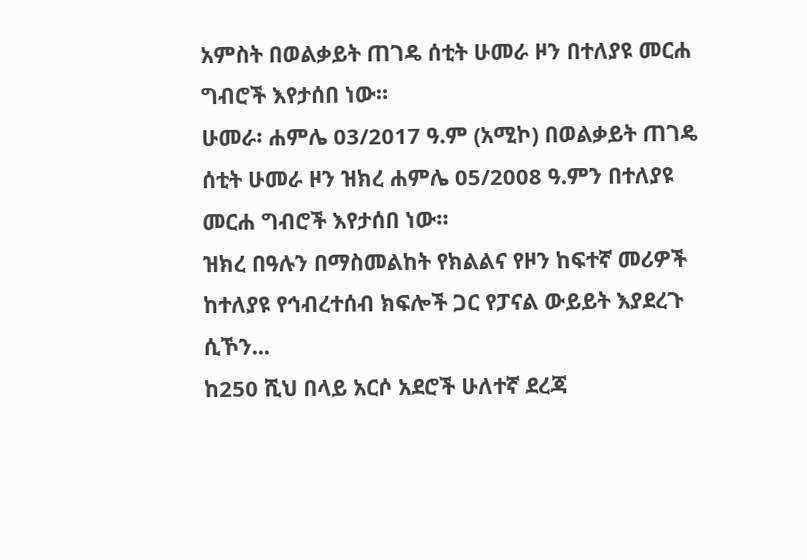አምስት በወልቃይት ጠገዴ ሰቲት ሁመራ ዞን በተለያዩ መርሐ ግብሮች እየታሰበ ነው።
ሁመራ፡ ሐምሌ 03/2017 ዓ.ም (አሚኮ) በወልቃይት ጠገዴ ሰቲት ሁመራ ዞን ዝክረ ሐምሌ 05/2008 ዓ.ምን በተለያዩ መርሐ ግብሮች እየታሰበ ነው።
ዝክረ በዓሉን በማስመልከት የክልልና የዞን ከፍተኛ መሪዎች ከተለያዩ የኅብረተሰብ ክፍሎች ጋር የፓናል ውይይት እያደረጉ ሲኾን...
ከ250 ሺህ በላይ አርሶ አደሮች ሁለተኛ ደረጃ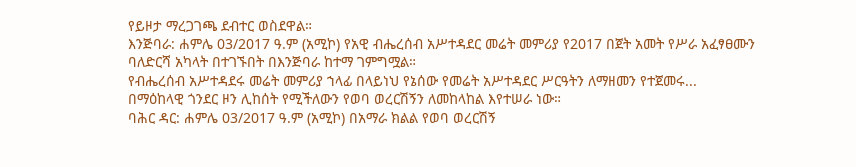የይዞታ ማረጋገጫ ደብተር ወስደዋል።
እንጅባራ: ሐምሌ 03/2017 ዓ.ም (አሚኮ) የአዊ ብሔረሰብ አሥተዳደር መሬት መምሪያ የ2017 በጀት አመት የሥራ አፈፃፀሙን ባለድርሻ አካላት በተገኙበት በእንጅባራ ከተማ ገምግሟል።
የብሔረሰብ አሥተዳደሩ መሬት መምሪያ ኀላፊ በላይነህ የኔሰው የመሬት አሥተዳደር ሥርዓትን ለማዘመን የተጀመሩ...
በማዕከላዊ ጎንደር ዞን ሊከሰት የሚችለውን የወባ ወረርሽኝን ለመከላከል እየተሠራ ነው።
ባሕር ዳር: ሐምሌ 03/2017 ዓ.ም (አሚኮ) በአማራ ክልል የወባ ወረርሽኝ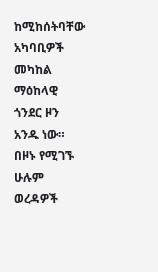ከሚከሰትባቸው አካባቢዎች መካከል ማዕከላዊ ጎንደር ዞን አንዱ ነው። በዞኑ የሚገኙ ሁሉም ወረዳዎች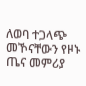ለወባ ተጋላጭ መኾናቸውን የዞኑ ጤና መምሪያ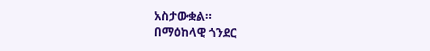አስታውቋል።
በማዕከላዊ ጎንደር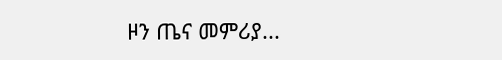ዞን ጤና መምሪያ...